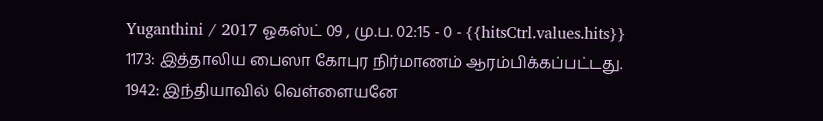Yuganthini / 2017 ஓகஸ்ட் 09 , மு.ப. 02:15 - 0 - {{hitsCtrl.values.hits}}
1173: இத்தாலிய பைஸா கோபுர நிர்மாணம் ஆரம்பிக்கப்பட்டது.
1942: இந்தியாவில் வெள்ளையனே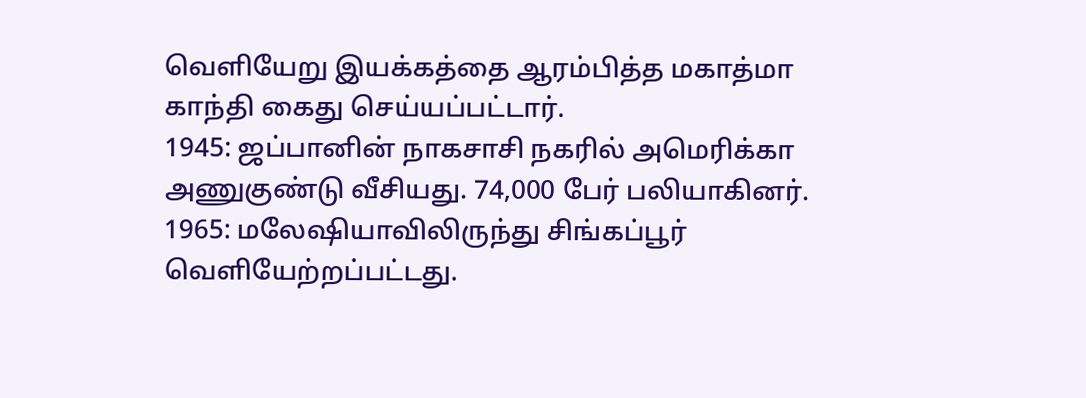வெளியேறு இயக்கத்தை ஆரம்பித்த மகாத்மா காந்தி கைது செய்யப்பட்டார்.
1945: ஜப்பானின் நாகசாசி நகரில் அமெரிக்கா அணுகுண்டு வீசியது. 74,000 பேர் பலியாகினர்.
1965: மலேஷியாவிலிருந்து சிங்கப்பூர் வெளியேற்றப்பட்டது.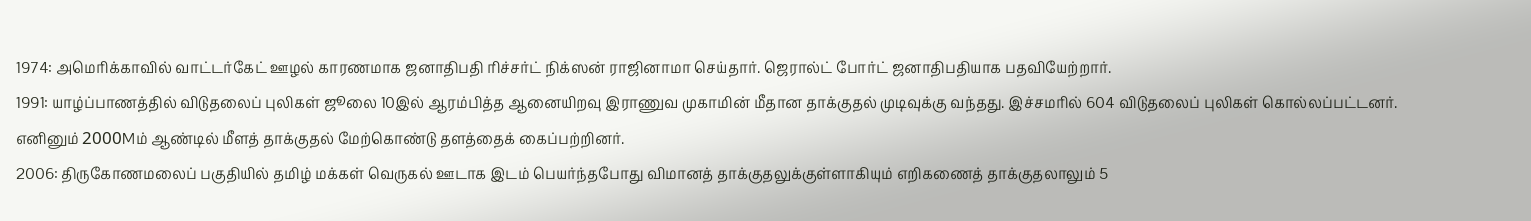1974: அமெரிக்காவில் வாட்டர்கேட் ஊழல் காரணமாக ஜனாதிபதி ரிச்சர்ட் நிக்ஸன் ராஜினாமா செய்தார். ஜெரால்ட் போர்ட் ஜனாதிபதியாக பதவியேற்றார்.
1991: யாழ்ப்பாணத்தில் விடுதலைப் புலிகள் ஜூலை 10இல் ஆரம்பித்த ஆனையிறவு இராணுவ முகாமின் மீதான தாக்குதல் முடிவுக்கு வந்தது. இச்சமரில் 604 விடுதலைப் புலிகள் கொல்லப்பட்டனர். எனினும் 2000Mம் ஆண்டில் மீளத் தாக்குதல் மேற்கொண்டு தளத்தைக் கைப்பற்றினர்.
2006: திருகோணமலைப் பகுதியில் தமிழ் மக்கள் வெருகல் ஊடாக இடம் பெயர்ந்தபோது விமானத் தாக்குதலுக்குள்ளாகியும் எறிகணைத் தாக்குதலாலும் 5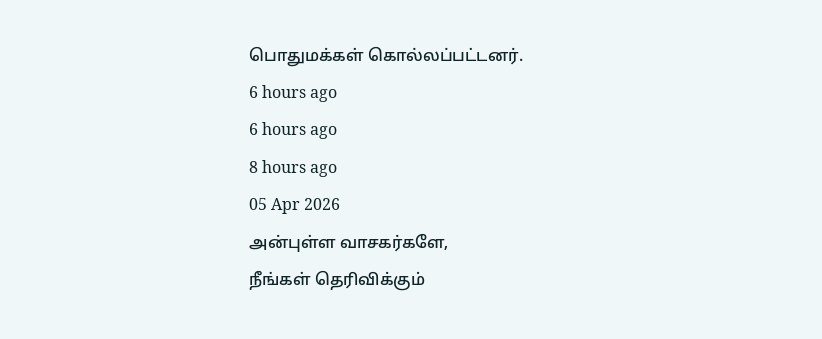பொதுமக்கள் கொல்லப்பட்டனர்.
6 hours ago
6 hours ago
8 hours ago
05 Apr 2026
அன்புள்ள வாசகர்களே,
நீங்கள் தெரிவிக்கும்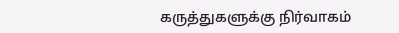கருத்துகளுக்கு நிர்வாகம்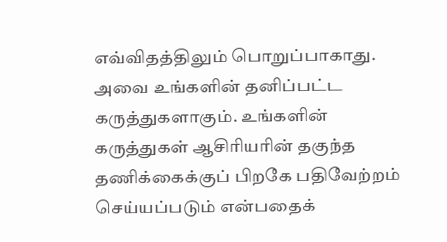எவ்விதத்திலும் பொறுப்பாகாது. அவை உங்களின் தனிப்பட்ட கருத்துகளாகும். உங்களின் கருத்துகள் ஆசிரியரின் தகுந்த தணிக்கைக்குப் பிறகே பதிவேற்றம் செய்யப்படும் என்பதைக்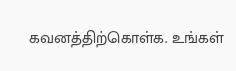கவனத்திற்கொள்க. உங்கள்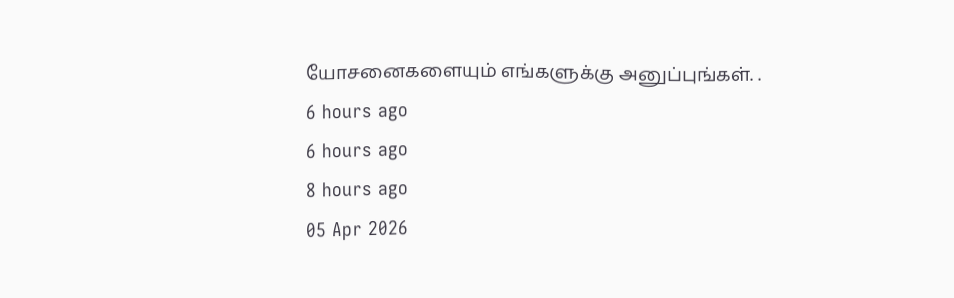யோசனைகளையும் எங்களுக்கு அனுப்புங்கள். .
6 hours ago
6 hours ago
8 hours ago
05 Apr 2026